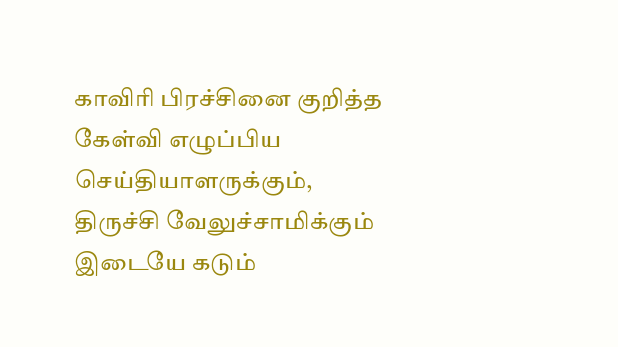காவிரி பிரச்சினை குறித்த கேள்வி எழுப்பிய செய்தியாளருக்கும், திருச்சி வேலுச்சாமிக்கும் இடையே கடும்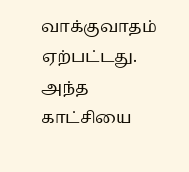வாக்குவாதம் ஏற்பட்டது. அந்த காட்சியை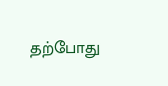தற்போது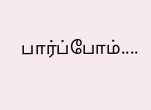பார்ப்போம்....